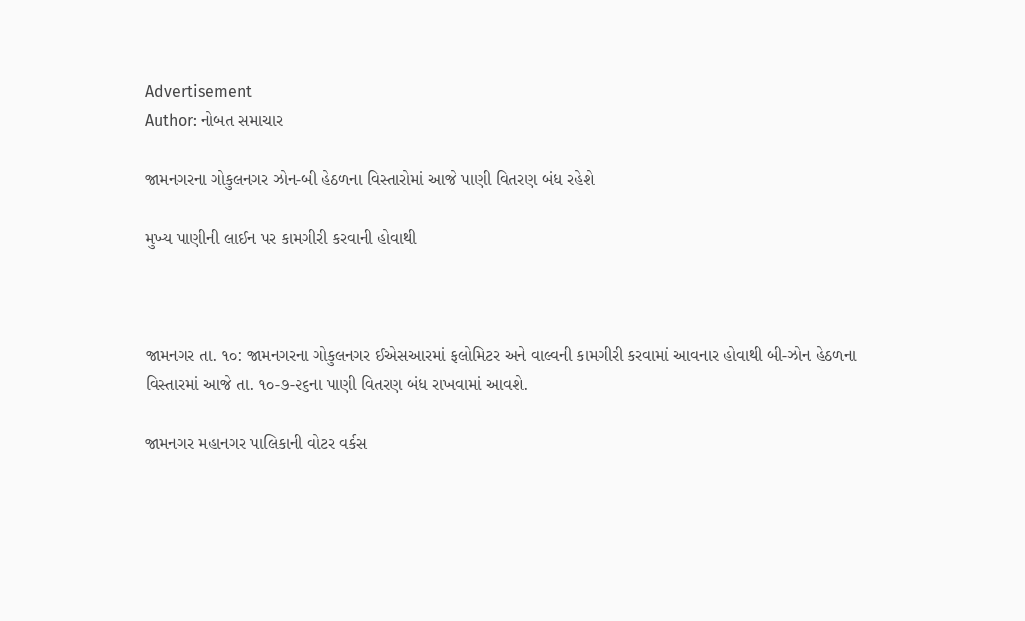Advertisement
Author: નોબત સમાચાર

જામનગરના ગોકુલનગર ઝોન-બી હેઠળના વિસ્તારોમાં આજે પાણી વિતરણ બંધ રહેશે

મુખ્ય પાણીની લાઈન પર કામગીરી કરવાની હોવાથી



જામનગર તા. ૧૦: જામનગરના ગોકુલનગર ઈએસઆરમાં ફલોમિટર અને વાલ્વની કામગીરી કરવામાં આવનાર હોવાથી બી-ઝોન હેઠળના વિસ્તારમાં આજે તા. ૧૦-૭-૨૬ના પાણી વિતરણ બંધ રાખવામાં આવશે.

જામનગર મહાનગર પાલિકાની વોટર વર્કસ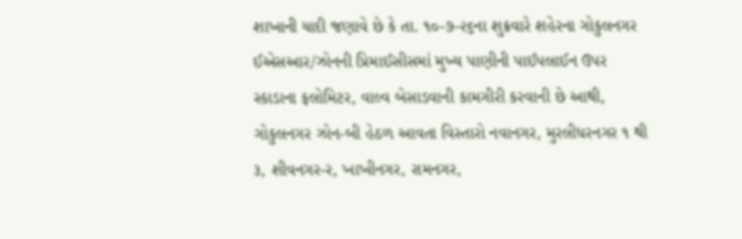શાખાની યાદી જણાવે છે કે તા. ૧૦-૭-૨૬ના શુક્રવારે શહેરના ગોકુલનગર ઈએસઆર/ઝોનની પ્રિમાઈસીસમાં મુખ્ય પાણીની પાઈપલાઈન ઉપર સ્કાડાના ફલોમિટર, વાલ્વ બેસાડવાની કામગીરી કરવાની છે આથી, ગોકુલનગર ઝોન-બી હેઠળ આવતા વિસ્તારો નવાનગર, મુરલીધરનગર ૧ થી ૩, શીવનગર-ર, ખાખીનગર, રામનગર,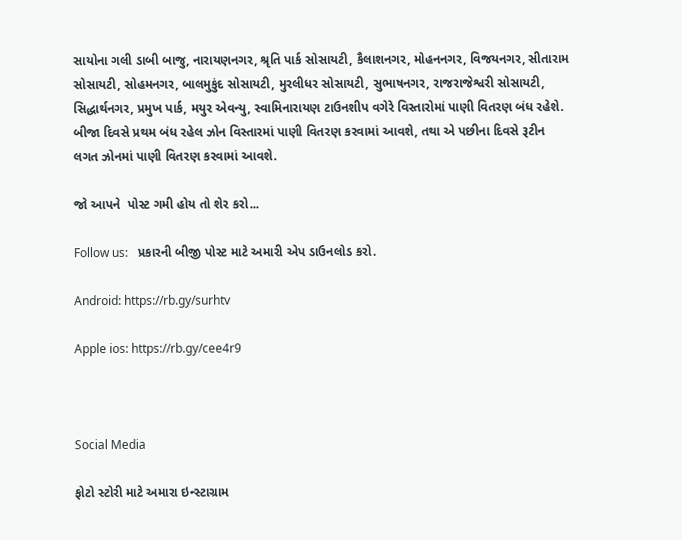સાયોના ગલી ડાબી બાજુ, નારાયણનગર, શ્રૃતિ પાર્ક સોસાયટી, કૈલાશનગર, મોહનનગર, વિજયનગર, સીતારામ સોસાયટી, સોહમનગર, બાલમુકુંદ સોસાયટી, મુરલીધર સોસાયટી, સુભાષનગર, રાજરાજેશ્વરી સોસાયટી, સિદ્ધાર્થનગર, પ્રમુખ પાર્ક, મયુર એવન્યુ, સ્વામિનારાયણ ટાઉનશીપ વગેરે વિસ્તારોમાં પાણી વિતરણ બંધ રહેશે. બીજા દિવસે પ્રથમ બંધ રહેલ ઝોન વિસ્તારમાં પાણી વિતરણ કરવામાં આવશે, તથા એ પછીના દિવસે રૂટીન લગત ઝોનમાં પાણી વિતરણ કરવામાં આવશે.

જો આપને  પોસ્ટ ગમી હોય તો શેર કરો...

Follow us:   પ્રકારની બીજી પોસ્ટ માટે અમારી એપ ડાઉનલોડ કરો.

Android: https://rb.gy/surhtv

Apple ios: https://rb.gy/cee4r9



Social Media

ફોટો સ્ટોરી માટે અમારા ઇન્સ્ટાગ્રામ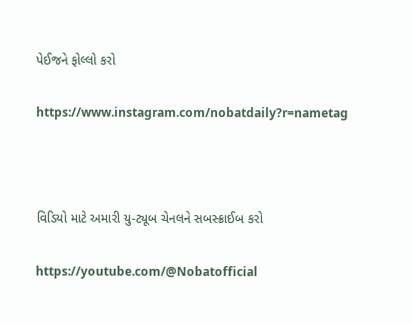પેઈજને ફોલ્લો કરો

https://www.instagram.com/nobatdaily?r=nametag



વિડિયો માટે અમારી યુ-ટ્યૂબ ચેનલને સબસ્ક્રાઈબ કરો

https://youtube.com/@Nobatofficial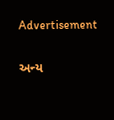Advertisement

અન્ય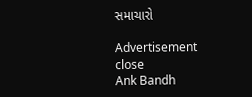સમાચારો

Advertisement
close
Ank Bandh